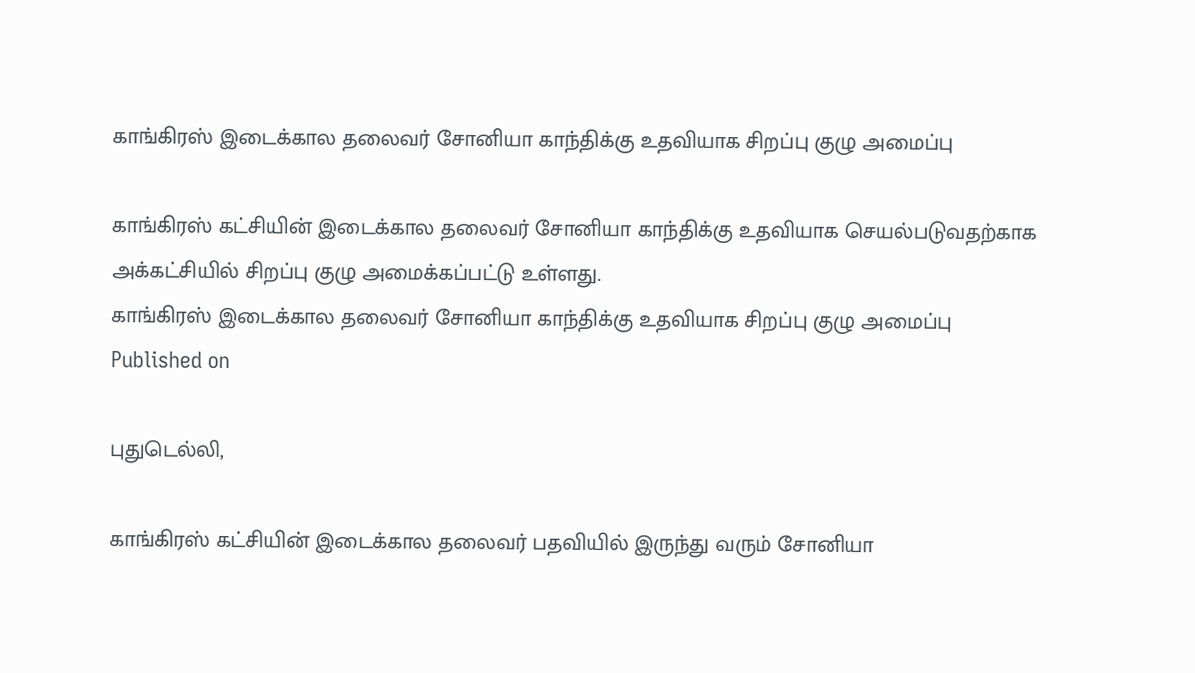காங்கிரஸ் இடைக்கால தலைவர் சோனியா காந்திக்கு உதவியாக சிறப்பு குழு அமைப்பு

காங்கிரஸ் கட்சியின் இடைக்கால தலைவர் சோனியா காந்திக்கு உதவியாக செயல்படுவதற்காக அக்கட்சியில் சிறப்பு குழு அமைக்கப்பட்டு உள்ளது.
காங்கிரஸ் இடைக்கால தலைவர் சோனியா காந்திக்கு உதவியாக சிறப்பு குழு அமைப்பு
Published on

புதுடெல்லி,

காங்கிரஸ் கட்சியின் இடைக்கால தலைவர் பதவியில் இருந்து வரும் சோனியா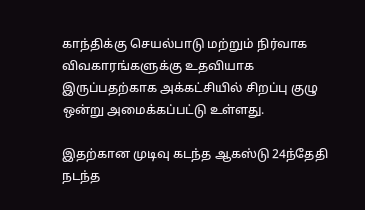காந்திக்கு செயல்பாடு மற்றும் நிர்வாக விவகாரங்களுக்கு உதவியாக இருப்பதற்காக அக்கட்சியில் சிறப்பு குழு ஒன்று அமைக்கப்பட்டு உள்ளது.

இதற்கான முடிவு கடந்த ஆகஸ்டு 24ந்தேதி நடந்த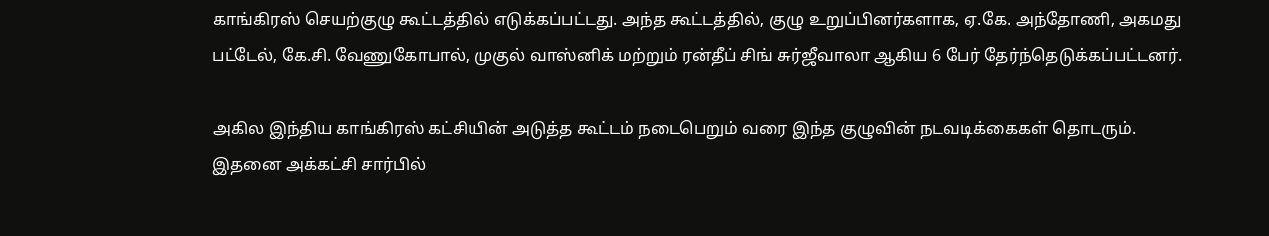காங்கிரஸ் செயற்குழு கூட்டத்தில் எடுக்கப்பட்டது. அந்த கூட்டத்தில், குழு உறுப்பினர்களாக, ஏ.கே. அந்தோணி, அகமது பட்டேல், கே.சி. வேணுகோபால், முகுல் வாஸ்னிக் மற்றும் ரன்தீப் சிங் சுர்ஜீவாலா ஆகிய 6 பேர் தேர்ந்தெடுக்கப்பட்டனர்.

அகில இந்திய காங்கிரஸ் கட்சியின் அடுத்த கூட்டம் நடைபெறும் வரை இந்த குழுவின் நடவடிக்கைகள் தொடரும். இதனை அக்கட்சி சார்பில்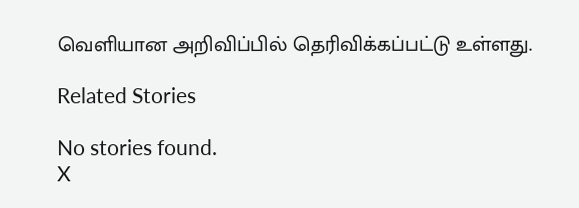வெளியான அறிவிப்பில் தெரிவிக்கப்பட்டு உள்ளது.

Related Stories

No stories found.
X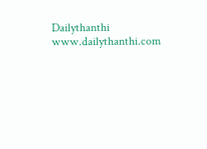Dailythanthi
www.dailythanthi.com